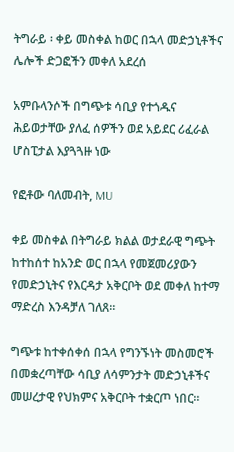ትግራይ ፡ ቀይ መስቀል ከወር በኋላ መድኃኒቶችና ሌሎች ድጋፎችን መቀለ አደረሰ

አምቡላንሶች በግጭቱ ሳቢያ የተጎዱና ሕይወታቸው ያለፈ ሰዎችን ወደ አይደር ሪፈራል ሆስፒታል እያጓጓዙ ነው

የፎቶው ባለመብት, MU

ቀይ መስቀል በትግራይ ክልል ወታደራዊ ግጭት ከተከሰተ ከአንድ ወር በኋላ የመጀመሪያውን የመድኃኒትና የእርዳታ አቅርቦት ወደ መቀለ ከተማ ማድረስ እንዳቻለ ገለጸ።

ግጭቱ ከተቀሰቀሰ በኋላ የግንኙነት መስመሮች በመቋረጣቸው ሳቢያ ለሳምንታት መድኃኒቶችና መሠረታዊ የህክምና አቅርቦት ተቋርጦ ነበር።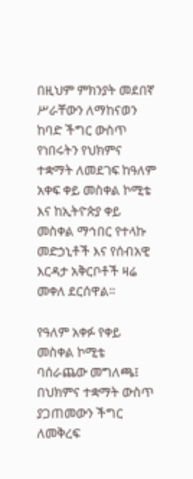በዚህም ምክንያት መደበኛ ሥራቸውን ለማከናወን ከባድ ችግር ውስጥ የነበሩትን የህክምና ተቋማት ለመደገፍ ከዓለም አቀፍ ቀይ መስቀል ኮሚቴ እና ከኢትዮጵያ ቀይ መስቀል ማኅበር የተላኩ መድኃኒቶች እና የሰብአዊ እርዳታ አቅርቦቶች ዛሬ መቀለ ደርሰዋል።

የዓለም አቀፉ የቀይ መስቀል ኮሚቴ ባሰራጨው መግለጫ፤ በህክምና ተቋማት ውስጥ ያጋጠመውን ችግር ለመቅረፍ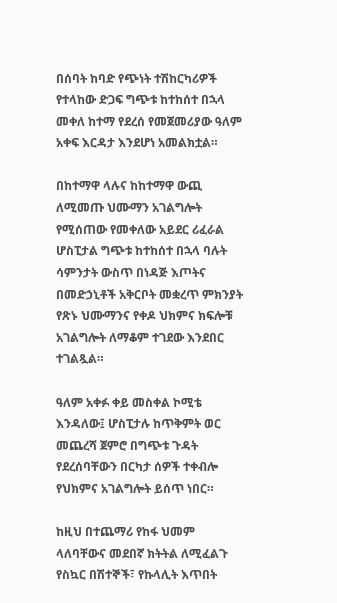በሰባት ከባድ የጭነት ተሽከርካሪዎች የተላከው ድጋፍ ግጭቱ ከተከሰተ በኋላ መቀለ ከተማ የደረሰ የመጀመሪያው ዓለም አቀፍ እርዳታ እንደሆነ አመልክቷል።

በከተማዋ ላሉና ከከተማዋ ውጪ ለሚመጡ ህሙማን አገልግሎት የሚሰጠው የመቀለው አይደር ሪፈራል ሆስፒታል ግጭቱ ከተከሰተ በኋላ ባሉት ሳምንታት ውስጥ በነዳጅ እጦትና በመድኃኒቶች አቅርቦት መቋረጥ ምክንያት የጽኑ ህሙማንና የቀዶ ህክምና ክፍሎቹ አገልግሎት ለማቆም ተገደው እንደበር ተገልጿል።

ዓለም አቀፉ ቀይ መስቀል ኮሚቴ እንዳለው፤ ሆስፒታሉ ከጥቅምት ወር መጨረሻ ጀምሮ በግጭቱ ጉዳት የደረሰባቸውን በርካታ ሰዎች ተቀብሎ የህክምና አገልግሎት ይሰጥ ነበር።

ከዚህ በተጨማሪ የከፋ ህመም ላለባቸውና መደበኛ ክትትል ለሚፈልጉ የስኳር በሽተኞች፣ የኩላሊት እጥበት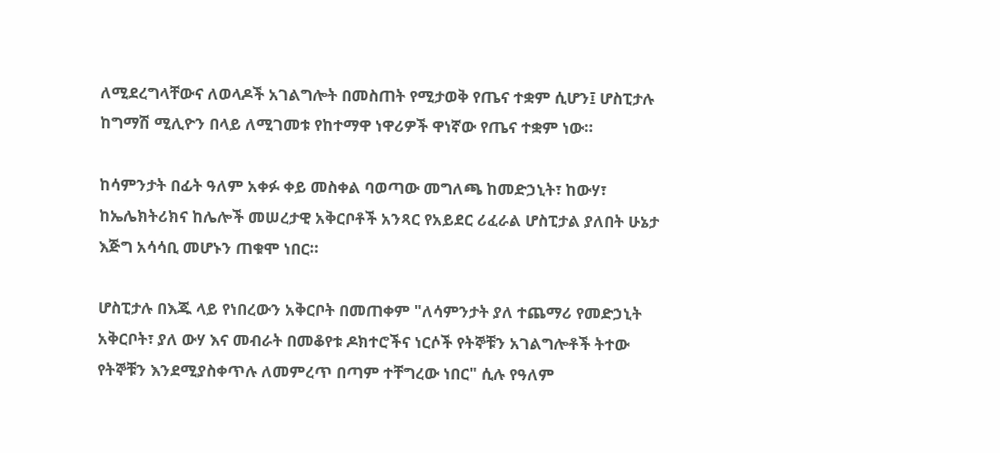ለሚደረግላቸውና ለወላዶች አገልግሎት በመስጠት የሚታወቅ የጤና ተቋም ሲሆን፤ ሆስፒታሉ ከግማሽ ሚሊዮን በላይ ለሚገመቱ የከተማዋ ነዋሪዎች ዋነኛው የጤና ተቋም ነው።

ከሳምንታት በፊት ዓለም አቀፉ ቀይ መስቀል ባወጣው መግለጫ ከመድኃኒት፣ ከውሃ፣ ከኤሌክትሪክና ከሌሎች መሠረታዊ አቅርቦቶች አንጻር የአይደር ሪፈራል ሆስፒታል ያለበት ሁኔታ እጅግ አሳሳቢ መሆኑን ጠቁሞ ነበር።

ሆስፒታሉ በእጁ ላይ የነበረውን አቅርቦት በመጠቀም "ለሳምንታት ያለ ተጨማሪ የመድኃኒት አቅርቦት፣ ያለ ውሃ እና መብራት በመቆየቱ ዶክተሮችና ነርሶች የትኞቹን አገልግሎቶች ትተው የትኞቹን እንደሚያስቀጥሉ ለመምረጥ በጣም ተቸግረው ነበር" ሲሉ የዓለም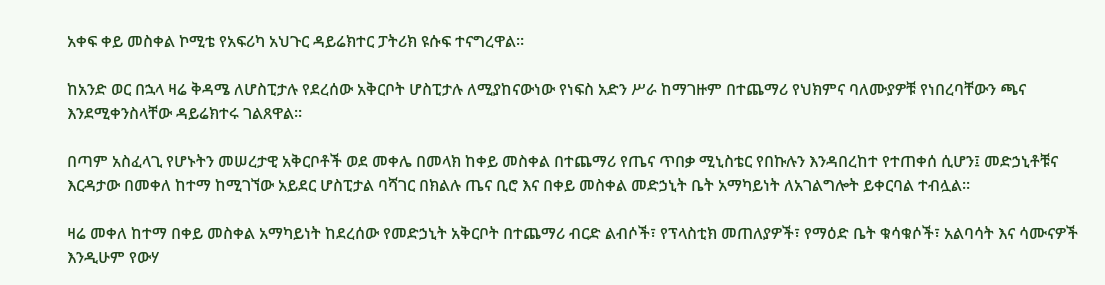አቀፍ ቀይ መስቀል ኮሚቴ የአፍሪካ አህጉር ዳይሬክተር ፓትሪክ ዩሱፍ ተናግረዋል።

ከአንድ ወር በኋላ ዛሬ ቅዳሜ ለሆስፒታሉ የደረሰው አቅርቦት ሆስፒታሉ ለሚያከናውነው የነፍስ አድን ሥራ ከማገዙም በተጨማሪ የህክምና ባለሙያዎቹ የነበረባቸውን ጫና እንደሚቀንስላቸው ዳይሬክተሩ ገልጸዋል።

በጣም አስፈላጊ የሆኑትን መሠረታዊ አቅርቦቶች ወደ መቀሌ በመላክ ከቀይ መስቀል በተጨማሪ የጤና ጥበቃ ሚኒስቴር የበኩሉን እንዳበረከተ የተጠቀሰ ሲሆን፤ መድኃኒቶቹና እርዳታው በመቀለ ከተማ ከሚገኘው አይደር ሆስፒታል ባሻገር በክልሉ ጤና ቢሮ እና በቀይ መስቀል መድኃኒት ቤት አማካይነት ለአገልግሎት ይቀርባል ተብሏል።

ዛሬ መቀለ ከተማ በቀይ መስቀል አማካይነት ከደረሰው የመድኃኒት አቅርቦት በተጨማሪ ብርድ ልብሶች፣ የፕላስቲክ መጠለያዎች፣ የማዕድ ቤት ቁሳቁሶች፣ አልባሳት እና ሳሙናዎች እንዲሁም የውሃ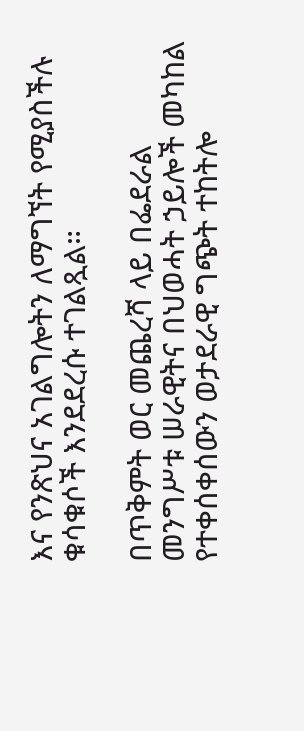እና የንጽህና አገልግሎትን ለማግኘት የሚያስችሉ ቁሳቁሶች እንደደረሱ ተገልጿል።

በጥቅምት ወር መጨረሻ ላይ በፌደራል መንግሥቱ ሠራዊትና በህወሓት ኃይሎች መካከል የተቀሰቀሰውን ወታደራዊ ግጭት ተከትሎ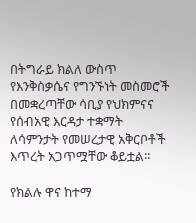በትግራይ ክልለ ውስጥ የእንቅስቃሴና የግንኙነት መስመሮች በመቋረጣቸው ሳቢያ የህክምናና የሰብአዊ እርዳታ ተቋማት ለሳምንታት የመሠረታዊ አቅርቦቶች እጥረት አጋጥሟቸው ቆይቷል።

የክልሉ ዋና ከተማ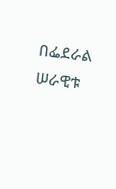በፌደራል ሠራዊቱ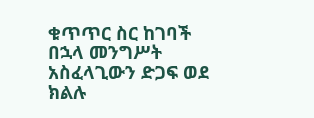ቁጥጥር ስር ከገባች በኋላ መንግሥት አስፈላጊውን ድጋፍ ወደ ክልሉ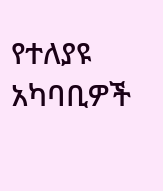የተለያዩ አካባቢዎች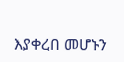እያቀረበ መሆኑን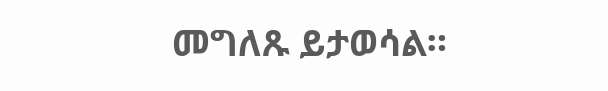መግለጹ ይታወሳል።